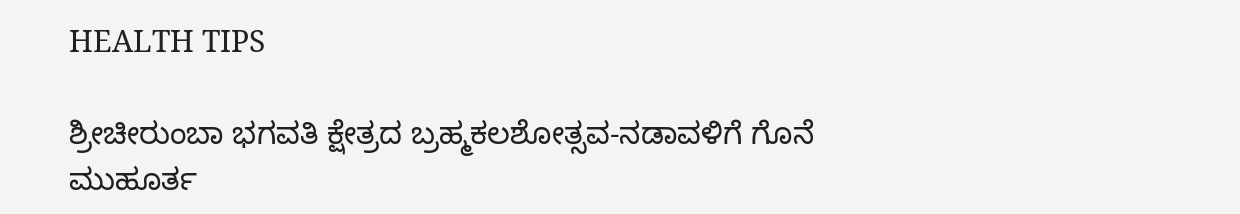HEALTH TIPS

ಶ್ರೀಚೀರುಂಬಾ ಭಗವತಿ ಕ್ಷೇತ್ರದ ಬ್ರಹ್ಮಕಲಶೋತ್ಸವ-ನಡಾವಳಿಗೆ ಗೊನೆ ಮುಹೂರ್ತ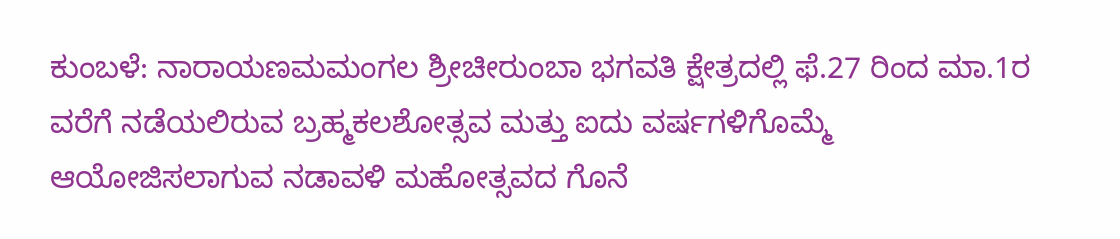ಕುಂಬಳೆ: ನಾರಾಯಣಮಮಂಗಲ ಶ್ರೀಚೀರುಂಬಾ ಭಗವತಿ ಕ್ಷೇತ್ರದಲ್ಲಿ ಫೆ.27 ರಿಂದ ಮಾ.1ರ ವರೆಗೆ ನಡೆಯಲಿರುವ ಬ್ರಹ್ಮಕಲಶೋತ್ಸವ ಮತ್ತು ಐದು ವರ್ಷಗಳಿಗೊಮ್ಮೆ ಆಯೋಜಿಸಲಾಗುವ ನಡಾವಳಿ ಮಹೋತ್ಸವದ ಗೊನೆ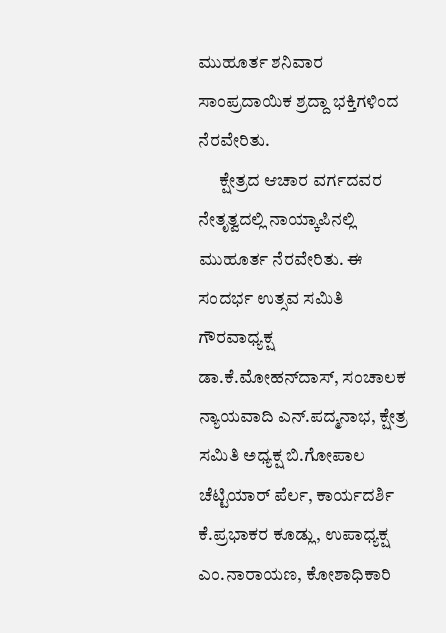ಮುಹೂರ್ತ ಶನಿವಾರ ಸಾಂಪ್ರದಾಯಿಕ ಶ್ರದ್ದಾ ಭಕ್ತಿಗಳಿಂದ ನೆರವೇರಿತು.
      ಕ್ಷೇತ್ರದ ಆಚಾರ ವರ್ಗದವರ ನೇತೃತ್ವದಲ್ಲಿ ನಾಯ್ಕಾಪಿನಲ್ಲಿ ಮುಹೂರ್ತ ನೆರವೇರಿತು. ಈ ಸಂದರ್ಭ ಉತ್ಸವ ಸಮಿತಿ ಗೌರವಾಧ್ಯಕ್ಷ ಡಾ.ಕೆ.ಮೋಹನ್‍ದಾಸ್, ಸಂಚಾಲಕ ನ್ಯಾಯವಾದಿ ಎನ್.ಪದ್ಮನಾಭ, ಕ್ಷೇತ್ರ ಸಮಿತಿ ಅಧ್ಯಕ್ಷ ಬಿ.ಗೋಪಾಲ ಚೆಟ್ಟಿಯಾರ್ ಪೆರ್ಲ, ಕಾರ್ಯದರ್ಶಿ ಕೆ.ಪ್ರಭಾಕರ ಕೂಡ್ಲು, ಉಪಾಧ್ಯಕ್ಷ ಎಂ.ನಾರಾಯಣ, ಕೋಶಾಧಿಕಾರಿ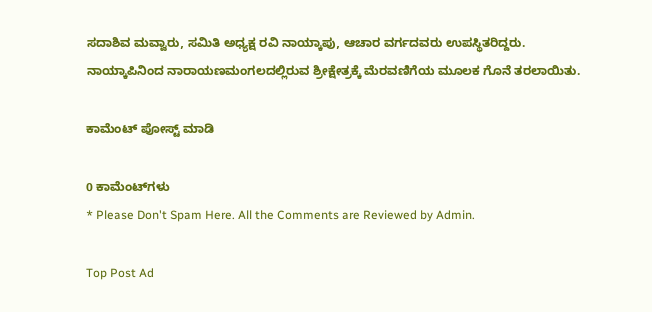ಸದಾಶಿವ ಮವ್ವಾರು, ಸಮಿತಿ ಅಧ್ಯಕ್ಷ ರವಿ ನಾಯ್ಕಾಪು, ಆಚಾರ ವರ್ಗದವರು ಉಪಸ್ಥಿತರಿದ್ದರು. ನಾಯ್ಕಾಪಿನಿಂದ ನಾರಾಯಣಮಂಗಲದಲ್ಲಿರುವ ಶ್ರೀಕ್ಷೇತ್ರಕ್ಕೆ ಮೆರವಣಿಗೆಯ ಮೂಲಕ ಗೊನೆ ತರಲಾಯಿತು.

ಕಾಮೆಂಟ್‌‌ ಪೋಸ್ಟ್‌ ಮಾಡಿ

0 ಕಾಮೆಂಟ್‌ಗಳು
* Please Don't Spam Here. All the Comments are Reviewed by Admin.

Top Post Ad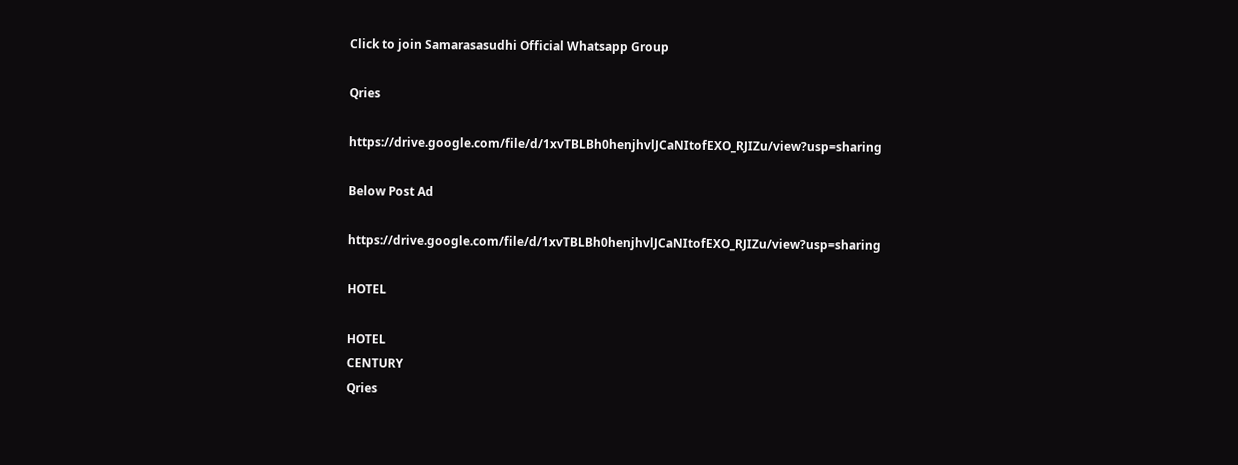Click to join Samarasasudhi Official Whatsapp Group

Qries

https://drive.google.com/file/d/1xvTBLBh0henjhvlJCaNItofEXO_RJIZu/view?usp=sharing

Below Post Ad

https://drive.google.com/file/d/1xvTBLBh0henjhvlJCaNItofEXO_RJIZu/view?usp=sharing

HOTEL

HOTEL
CENTURY
Qries